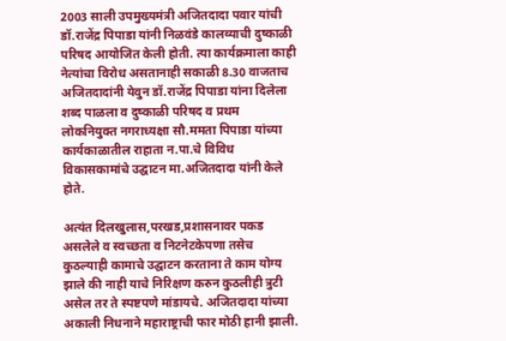2003 साली उपमुख्यमंत्री अजितदादा पवार यांची डॉ.राजेंद्र पिपाडा यांनी निळवंडे कालव्याची दुष्काळी परिषद आयोजित केली होती. त्या कार्यक्रमाला काही नेत्यांचा विरोध असतानाही सकाळी 8.30 वाजताच अजितदादांनी येवुन डॉ.राजेंद्र पिपाडा यांना दिलेला शब्द पाळला व दुष्काळी परिषद व प्रथम लोकनियुक्त नगराध्यक्षा सौ.ममता पिपाडा यांच्या कार्यकाळातील राहाता न.पा.चे विविध विकासकामांचे उद्घाटन मा.अजितदादा यांनी केले होते.

अत्यंत दिलखुलास,परखड,प्रशासनावर पकड असलेले व स्वच्छता व निटनेटकेपणा तसेच कुठल्याही कामाचे उद्घाटन करताना ते काम योग्य झाले की नाही याचे निरिक्षण करुन कुठलीही त्रुटी असेल तर ते स्पष्टपणे मांडायचे. अजितदादा यांच्या अकाली निधनाने महाराष्ट्राची फार मोठी हानी झाली.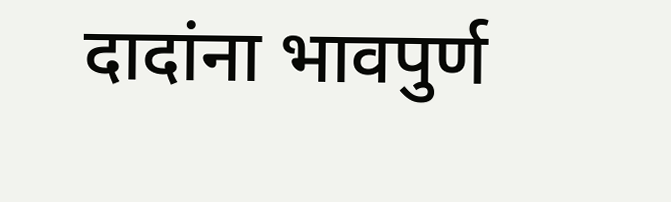दादांना भावपुर्ण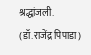श्रद्धांजली.
(डॉ.राजेंद्र पिपाडा)